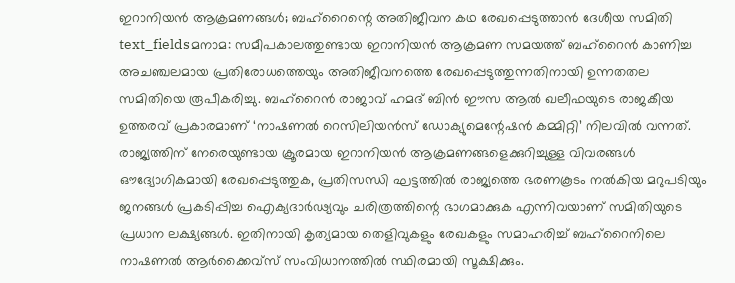ഇറാനിയൻ ആക്രമണങ്ങൾ; ബഹ്റൈന്റെ അതിജീവന കഥ രേഖപ്പെടുത്താൻ ദേശീയ സമിതി
text_fieldsമനാമ: സമീപകാലത്തുണ്ടായ ഇറാനിയൻ ആക്രമണ സമയത്ത് ബഹ്റൈൻ കാണിച്ച അചഞ്ചലമായ പ്രതിരോധത്തെയും അതിജീവനത്തെ രേഖപ്പെടുത്തുന്നതിനായി ഉന്നതതല സമിതിയെ രൂപീകരിച്ചു. ബഹ്റൈൻ രാജാവ് ഹമദ് ബിൻ ഈസ ആൽ ഖലീഫയുടെ രാജകീയ ഉത്തരവ് പ്രകാരമാണ് ‘നാഷണൽ റെസിലിയൻസ് ഡോക്യുമെന്റേഷൻ കമ്മിറ്റി’ നിലവിൽ വന്നത്.
രാജ്യത്തിന് നേരെയുണ്ടായ ക്രൂരമായ ഇറാനിയൻ ആക്രമണങ്ങളെക്കുറിച്ചുള്ള വിവരങ്ങൾ ഔദ്യോഗികമായി രേഖപ്പെടുത്തുക, പ്രതിസന്ധി ഘട്ടത്തിൽ രാജ്യത്തെ ഭരണകൂടം നൽകിയ മറുപടിയും ജനങ്ങൾ പ്രകടിപ്പിച്ച ഐക്യദാർഢ്യവും ചരിത്രത്തിന്റെ ഭാഗമാക്കുക എന്നിവയാണ് സമിതിയുടെ പ്രധാന ലക്ഷ്യങ്ങൾ. ഇതിനായി കൃത്യമായ തെളിവുകളും രേഖകളും സമാഹരിച്ച് ബഹ്റൈനിലെ നാഷണൽ ആർക്കൈവ്സ് സംവിധാനത്തിൽ സ്ഥിരമായി സൂക്ഷിക്കും.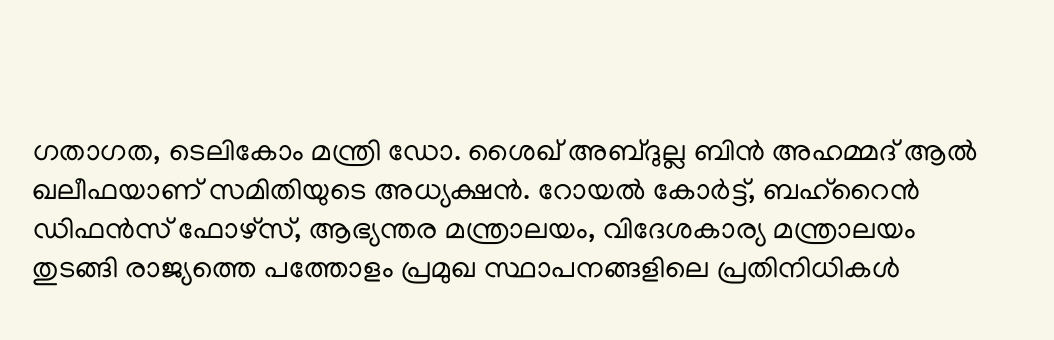ഗതാഗത, ടെലികോം മന്ത്രി ഡോ. ശൈഖ് അബ്ദുല്ല ബിൻ അഹമ്മദ് ആൽ ഖലീഫയാണ് സമിതിയുടെ അധ്യക്ഷൻ. റോയൽ കോർട്ട്, ബഹ്റൈൻ ഡിഫൻസ് ഫോഴ്സ്, ആഭ്യന്തര മന്ത്രാലയം, വിദേശകാര്യ മന്ത്രാലയം തുടങ്ങി രാജ്യത്തെ പത്തോളം പ്രമുഖ സ്ഥാപനങ്ങളിലെ പ്രതിനിധികൾ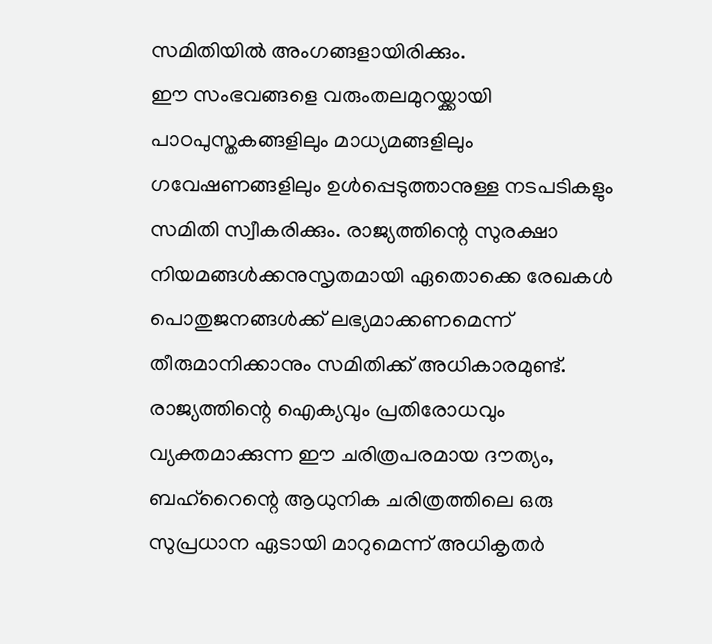സമിതിയിൽ അംഗങ്ങളായിരിക്കും.
ഈ സംഭവങ്ങളെ വരുംതലമുറയ്ക്കായി പാഠപുസ്തകങ്ങളിലും മാധ്യമങ്ങളിലും ഗവേഷണങ്ങളിലും ഉൾപ്പെടുത്താനുള്ള നടപടികളും സമിതി സ്വീകരിക്കും. രാജ്യത്തിന്റെ സുരക്ഷാ നിയമങ്ങൾക്കനുസൃതമായി ഏതൊക്കെ രേഖകൾ പൊതുജനങ്ങൾക്ക് ലഭ്യമാക്കണമെന്ന് തീരുമാനിക്കാനും സമിതിക്ക് അധികാരമുണ്ട്. രാജ്യത്തിന്റെ ഐക്യവും പ്രതിരോധവും വ്യക്തമാക്കുന്ന ഈ ചരിത്രപരമായ ദൗത്യം, ബഹ്റൈന്റെ ആധുനിക ചരിത്രത്തിലെ ഒരു സുപ്രധാന ഏടായി മാറുമെന്ന് അധികൃതർ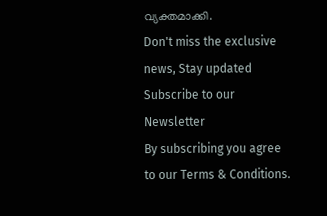വ്യക്തമാക്കി.
Don't miss the exclusive news, Stay updated
Subscribe to our Newsletter
By subscribing you agree to our Terms & Conditions.